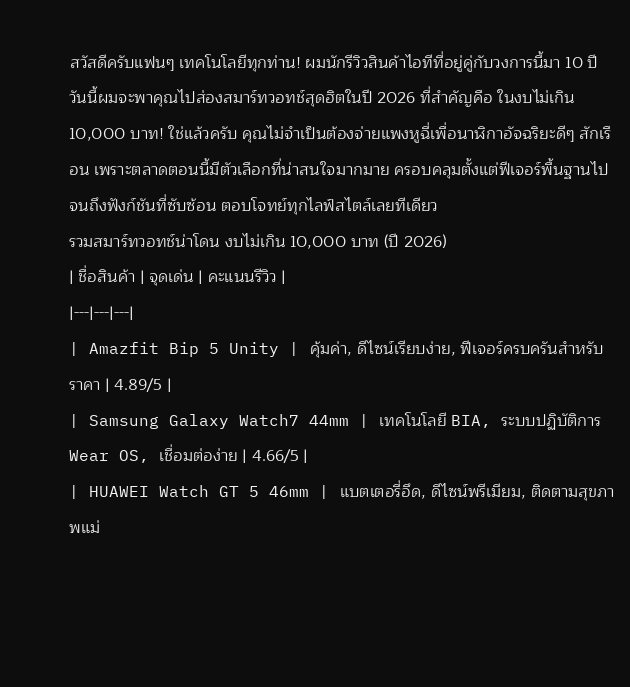สวัสดีครับแฟนๆ เทคโนโลยีทุกท่าน! ผมนักรีวิวสินค้าไอทีที่อยู่คู่กับวงการนี้มา 10 ปี วันนี้ผมจะพาคุณไปส่องสมาร์ทวอทช์สุดฮิตในปี 2026 ที่สำคัญคือ ในงบไม่เกิน 10,000 บาท! ใช่แล้วครับ คุณไม่จำเป็นต้องจ่ายแพงหูฉี่เพื่อนาฬิกาอัจฉริยะดีๆ สักเรือน เพราะตลาดตอนนี้มีตัวเลือกที่น่าสนใจมากมาย ครอบคลุมตั้งแต่ฟีเจอร์พื้นฐานไปจนถึงฟังก์ชันที่ซับซ้อน ตอบโจทย์ทุกไลฟ์สไตล์เลยทีเดียว
รวมสมาร์ทวอทช์น่าโดน งบไม่เกิน 10,000 บาท (ปี 2026)
| ชื่อสินค้า | จุดเด่น | คะแนนรีวิว |
|---|---|---|
| Amazfit Bip 5 Unity | คุ้มค่า, ดีไซน์เรียบง่าย, ฟีเจอร์ครบครันสำหรับราคา | 4.89/5 |
| Samsung Galaxy Watch7 44mm | เทคโนโลยี BIA, ระบบปฏิบัติการ Wear OS, เชื่อมต่อง่าย | 4.66/5 |
| HUAWEI Watch GT 5 46mm | แบตเตอรี่อึด, ดีไซน์พรีเมียม, ติดตามสุขภาพแม่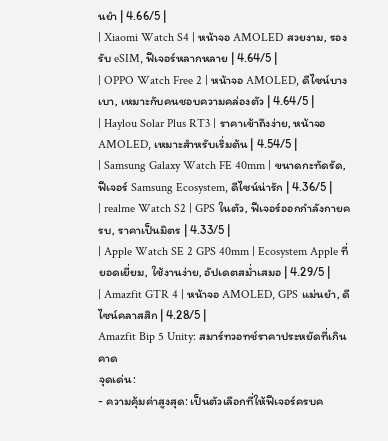นยำ | 4.66/5 |
| Xiaomi Watch S4 | หน้าจอ AMOLED สวยงาม, รองรับ eSIM, ฟีเจอร์หลากหลาย | 4.64/5 |
| OPPO Watch Free 2 | หน้าจอ AMOLED, ดีไซน์บางเบา, เหมาะกับคนชอบความคล่องตัว | 4.64/5 |
| Haylou Solar Plus RT3 | ราคาเข้าถึงง่าย, หน้าจอ AMOLED, เหมาะสำหรับเริ่มต้น | 4.54/5 |
| Samsung Galaxy Watch FE 40mm | ขนาดกะทัดรัด, ฟีเจอร์ Samsung Ecosystem, ดีไซน์น่ารัก | 4.36/5 |
| realme Watch S2 | GPS ในตัว, ฟีเจอร์ออกกำลังกายครบ, ราคาเป็นมิตร | 4.33/5 |
| Apple Watch SE 2 GPS 40mm | Ecosystem Apple ที่ยอดเยี่ยม, ใช้งานง่าย, อัปเดตสม่ำเสมอ | 4.29/5 |
| Amazfit GTR 4 | หน้าจอ AMOLED, GPS แม่นยำ, ดีไซน์คลาสสิก | 4.28/5 |
Amazfit Bip 5 Unity: สมาร์ทวอทช์ราคาประหยัดที่เกินคาด
จุดเด่น:
- ความคุ้มค่าสูงสุด: เป็นตัวเลือกที่ให้ฟีเจอร์ครบค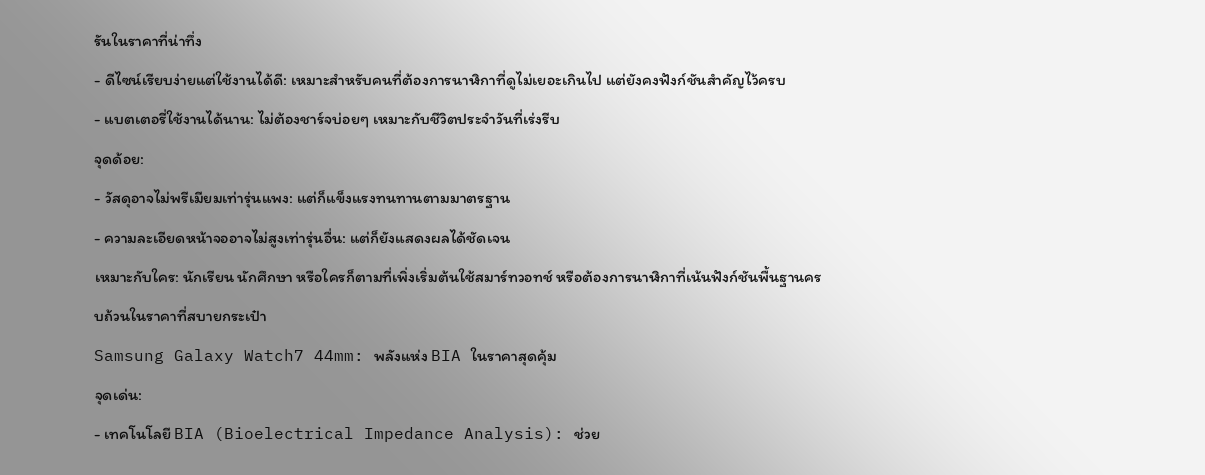รันในราคาที่น่าทึ่ง
- ดีไซน์เรียบง่ายแต่ใช้งานได้ดี: เหมาะสำหรับคนที่ต้องการนาฬิกาที่ดูไม่เยอะเกินไป แต่ยังคงฟังก์ชันสำคัญไว้ครบ
- แบตเตอรี่ใช้งานได้นาน: ไม่ต้องชาร์จบ่อยๆ เหมาะกับชีวิตประจำวันที่เร่งรีบ
จุดด้อย:
- วัสดุอาจไม่พรีเมียมเท่ารุ่นแพง: แต่ก็แข็งแรงทนทานตามมาตรฐาน
- ความละเอียดหน้าจออาจไม่สูงเท่ารุ่นอื่น: แต่ก็ยังแสดงผลได้ชัดเจน
เหมาะกับใคร: นักเรียน นักศึกษา หรือใครก็ตามที่เพิ่งเริ่มต้นใช้สมาร์ทวอทช์ หรือต้องการนาฬิกาที่เน้นฟังก์ชันพื้นฐานครบถ้วนในราคาที่สบายกระเป๋า
Samsung Galaxy Watch7 44mm: พลังแห่ง BIA ในราคาสุดคุ้ม
จุดเด่น:
- เทคโนโลยี BIA (Bioelectrical Impedance Analysis): ช่วย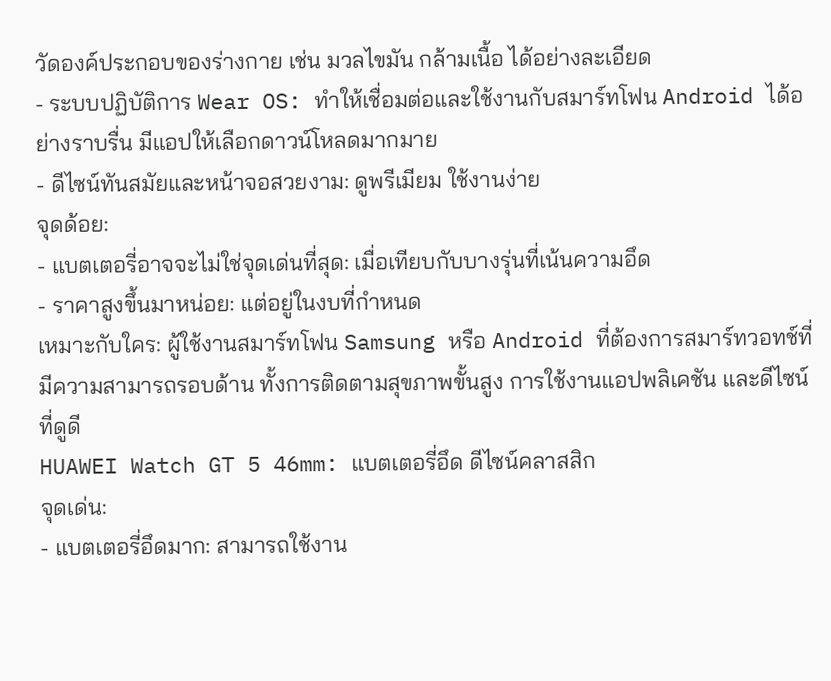วัดองค์ประกอบของร่างกาย เช่น มวลไขมัน กล้ามเนื้อ ได้อย่างละเอียด
- ระบบปฏิบัติการ Wear OS: ทำให้เชื่อมต่อและใช้งานกับสมาร์ทโฟน Android ได้อย่างราบรื่น มีแอปให้เลือกดาวน์โหลดมากมาย
- ดีไซน์ทันสมัยและหน้าจอสวยงาม: ดูพรีเมียม ใช้งานง่าย
จุดด้อย:
- แบตเตอรี่อาจจะไม่ใช่จุดเด่นที่สุด: เมื่อเทียบกับบางรุ่นที่เน้นความอึด
- ราคาสูงขึ้นมาหน่อย: แต่อยู่ในงบที่กำหนด
เหมาะกับใคร: ผู้ใช้งานสมาร์ทโฟน Samsung หรือ Android ที่ต้องการสมาร์ทวอทช์ที่มีความสามารถรอบด้าน ทั้งการติดตามสุขภาพขั้นสูง การใช้งานแอปพลิเคชัน และดีไซน์ที่ดูดี
HUAWEI Watch GT 5 46mm: แบตเตอรี่อึด ดีไซน์คลาสสิก
จุดเด่น:
- แบตเตอรี่อึดมาก: สามารถใช้งาน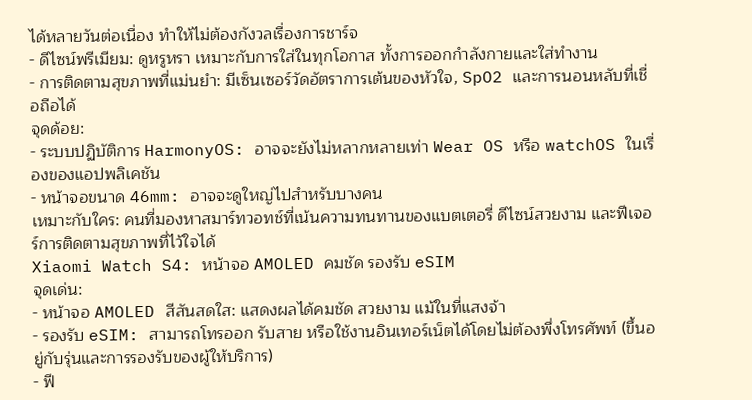ได้หลายวันต่อเนื่อง ทำให้ไม่ต้องกังวลเรื่องการชาร์จ
- ดีไซน์พรีเมียม: ดูหรูหรา เหมาะกับการใส่ในทุกโอกาส ทั้งการออกกำลังกายและใส่ทำงาน
- การติดตามสุขภาพที่แม่นยำ: มีเซ็นเซอร์วัดอัตราการเต้นของหัวใจ, SpO2 และการนอนหลับที่เชื่อถือได้
จุดด้อย:
- ระบบปฏิบัติการ HarmonyOS: อาจจะยังไม่หลากหลายเท่า Wear OS หรือ watchOS ในเรื่องของแอปพลิเคชัน
- หน้าจอขนาด 46mm: อาจจะดูใหญ่ไปสำหรับบางคน
เหมาะกับใคร: คนที่มองหาสมาร์ทวอทช์ที่เน้นความทนทานของแบตเตอรี่ ดีไซน์สวยงาม และฟีเจอร์การติดตามสุขภาพที่ไว้ใจได้
Xiaomi Watch S4: หน้าจอ AMOLED คมชัด รองรับ eSIM
จุดเด่น:
- หน้าจอ AMOLED สีสันสดใส: แสดงผลได้คมชัด สวยงาม แม้ในที่แสงจ้า
- รองรับ eSIM: สามารถโทรออก รับสาย หรือใช้งานอินเทอร์เน็ตได้โดยไม่ต้องพึ่งโทรศัพท์ (ขึ้นอยู่กับรุ่นและการรองรับของผู้ให้บริการ)
- ฟี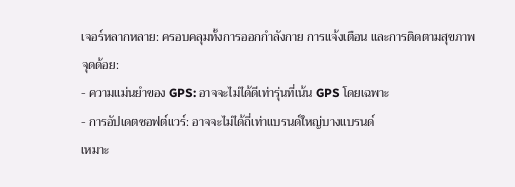เจอร์หลากหลาย: ครอบคลุมทั้งการออกกำลังกาย การแจ้งเตือน และการติดตามสุขภาพ
จุดด้อย:
- ความแม่นยำของ GPS: อาจจะไม่ได้ดีเท่ารุ่นที่เน้น GPS โดยเฉพาะ
- การอัปเดตซอฟต์แวร์: อาจจะไม่ได้ถี่เท่าแบรนด์ใหญ่บางแบรนด์
เหมาะ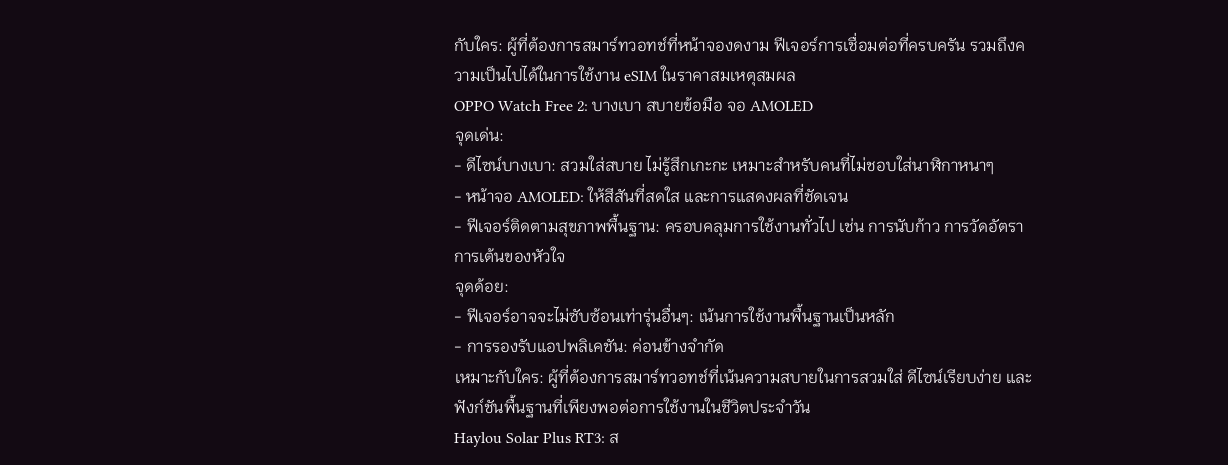กับใคร: ผู้ที่ต้องการสมาร์ทวอทช์ที่หน้าจองดงาม ฟีเจอร์การเชื่อมต่อที่ครบครัน รวมถึงความเป็นไปได้ในการใช้งาน eSIM ในราคาสมเหตุสมผล
OPPO Watch Free 2: บางเบา สบายข้อมือ จอ AMOLED
จุดเด่น:
- ดีไซน์บางเบา: สวมใส่สบาย ไม่รู้สึกเกะกะ เหมาะสำหรับคนที่ไม่ชอบใส่นาฬิกาหนาๆ
- หน้าจอ AMOLED: ให้สีสันที่สดใส และการแสดงผลที่ชัดเจน
- ฟีเจอร์ติดตามสุขภาพพื้นฐาน: ครอบคลุมการใช้งานทั่วไป เช่น การนับก้าว การวัดอัตราการเต้นของหัวใจ
จุดด้อย:
- ฟีเจอร์อาจจะไม่ซับซ้อนเท่ารุ่นอื่นๆ: เน้นการใช้งานพื้นฐานเป็นหลัก
- การรองรับแอปพลิเคชัน: ค่อนข้างจำกัด
เหมาะกับใคร: ผู้ที่ต้องการสมาร์ทวอทช์ที่เน้นความสบายในการสวมใส่ ดีไซน์เรียบง่าย และฟังก์ชันพื้นฐานที่เพียงพอต่อการใช้งานในชีวิตประจำวัน
Haylou Solar Plus RT3: ส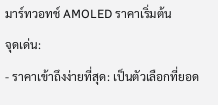มาร์ทวอทช์ AMOLED ราคาเริ่มต้น
จุดเด่น:
- ราคาเข้าถึงง่ายที่สุด: เป็นตัวเลือกที่ยอด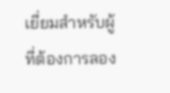เยี่ยมสำหรับผู้ที่ต้องการลอง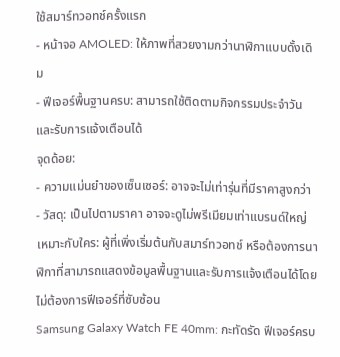ใช้สมาร์ทวอทช์ครั้งแรก
- หน้าจอ AMOLED: ให้ภาพที่สวยงามกว่านาฬิกาแบบดั้งเดิม
- ฟีเจอร์พื้นฐานครบ: สามารถใช้ติดตามกิจกรรมประจำวันและรับการแจ้งเตือนได้
จุดด้อย:
- ความแม่นยำของเซ็นเซอร์: อาจจะไม่เท่ารุ่นที่มีราคาสูงกว่า
- วัสดุ: เป็นไปตามราคา อาจจะดูไม่พรีเมียมเท่าแบรนด์ใหญ่
เหมาะกับใคร: ผู้ที่เพิ่งเริ่มต้นกับสมาร์ทวอทช์ หรือต้องการนาฬิกาที่สามารถแสดงข้อมูลพื้นฐานและรับการแจ้งเตือนได้โดยไม่ต้องการฟีเจอร์ที่ซับซ้อน
Samsung Galaxy Watch FE 40mm: กะทัดรัด ฟีเจอร์ครบ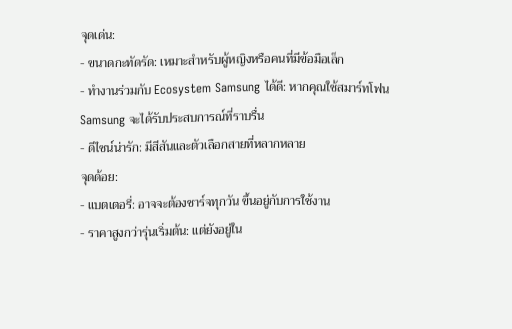จุดเด่น:
- ขนาดกะทัดรัด: เหมาะสำหรับผู้หญิงหรือคนที่มีข้อมือเล็ก
- ทำงานร่วมกับ Ecosystem Samsung ได้ดี: หากคุณใช้สมาร์ทโฟน Samsung จะได้รับประสบการณ์ที่ราบรื่น
- ดีไซน์น่ารัก: มีสีสันและตัวเลือกสายที่หลากหลาย
จุดด้อย:
- แบตเตอรี่: อาจจะต้องชาร์จทุกวัน ขึ้นอยู่กับการใช้งาน
- ราคาสูงกว่ารุ่นเริ่มต้น: แต่ยังอยู่ใน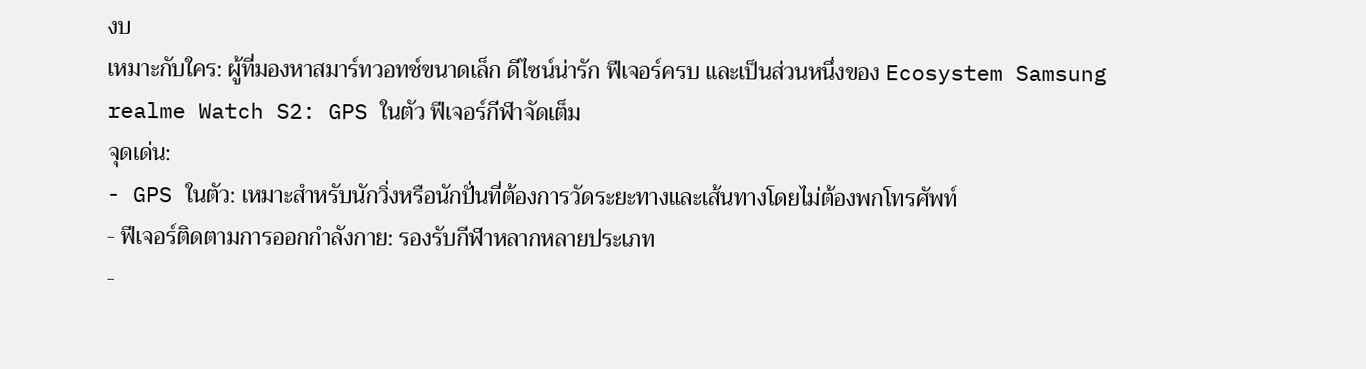งบ
เหมาะกับใคร: ผู้ที่มองหาสมาร์ทวอทช์ขนาดเล็ก ดีไซน์น่ารัก ฟีเจอร์ครบ และเป็นส่วนหนึ่งของ Ecosystem Samsung
realme Watch S2: GPS ในตัว ฟีเจอร์กีฬาจัดเต็ม
จุดเด่น:
- GPS ในตัว: เหมาะสำหรับนักวิ่งหรือนักปั่นที่ต้องการวัดระยะทางและเส้นทางโดยไม่ต้องพกโทรศัพท์
- ฟีเจอร์ติดตามการออกกำลังกาย: รองรับกีฬาหลากหลายประเภท
-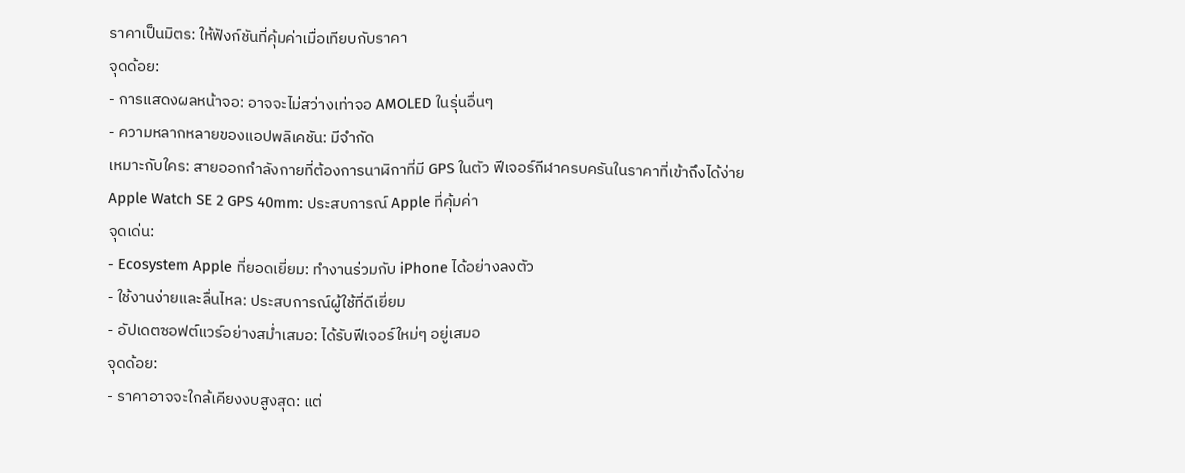ราคาเป็นมิตร: ให้ฟังก์ชันที่คุ้มค่าเมื่อเทียบกับราคา
จุดด้อย:
- การแสดงผลหน้าจอ: อาจจะไม่สว่างเท่าจอ AMOLED ในรุ่นอื่นๆ
- ความหลากหลายของแอปพลิเคชัน: มีจำกัด
เหมาะกับใคร: สายออกกำลังกายที่ต้องการนาฬิกาที่มี GPS ในตัว ฟีเจอร์กีฬาครบครันในราคาที่เข้าถึงได้ง่าย
Apple Watch SE 2 GPS 40mm: ประสบการณ์ Apple ที่คุ้มค่า
จุดเด่น:
- Ecosystem Apple ที่ยอดเยี่ยม: ทำงานร่วมกับ iPhone ได้อย่างลงตัว
- ใช้งานง่ายและลื่นไหล: ประสบการณ์ผู้ใช้ที่ดีเยี่ยม
- อัปเดตซอฟต์แวร์อย่างสม่ำเสมอ: ได้รับฟีเจอร์ใหม่ๆ อยู่เสมอ
จุดด้อย:
- ราคาอาจจะใกล้เคียงงบสูงสุด: แต่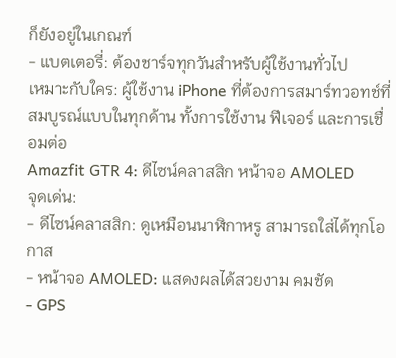ก็ยังอยู่ในเกณฑ์
- แบตเตอรี่: ต้องชาร์จทุกวันสำหรับผู้ใช้งานทั่วไป
เหมาะกับใคร: ผู้ใช้งาน iPhone ที่ต้องการสมาร์ทวอทช์ที่สมบูรณ์แบบในทุกด้าน ทั้งการใช้งาน ฟีเจอร์ และการเชื่อมต่อ
Amazfit GTR 4: ดีไซน์คลาสสิก หน้าจอ AMOLED
จุดเด่น:
- ดีไซน์คลาสสิก: ดูเหมือนนาฬิกาหรู สามารถใส่ได้ทุกโอกาส
- หน้าจอ AMOLED: แสดงผลได้สวยงาม คมชัด
- GPS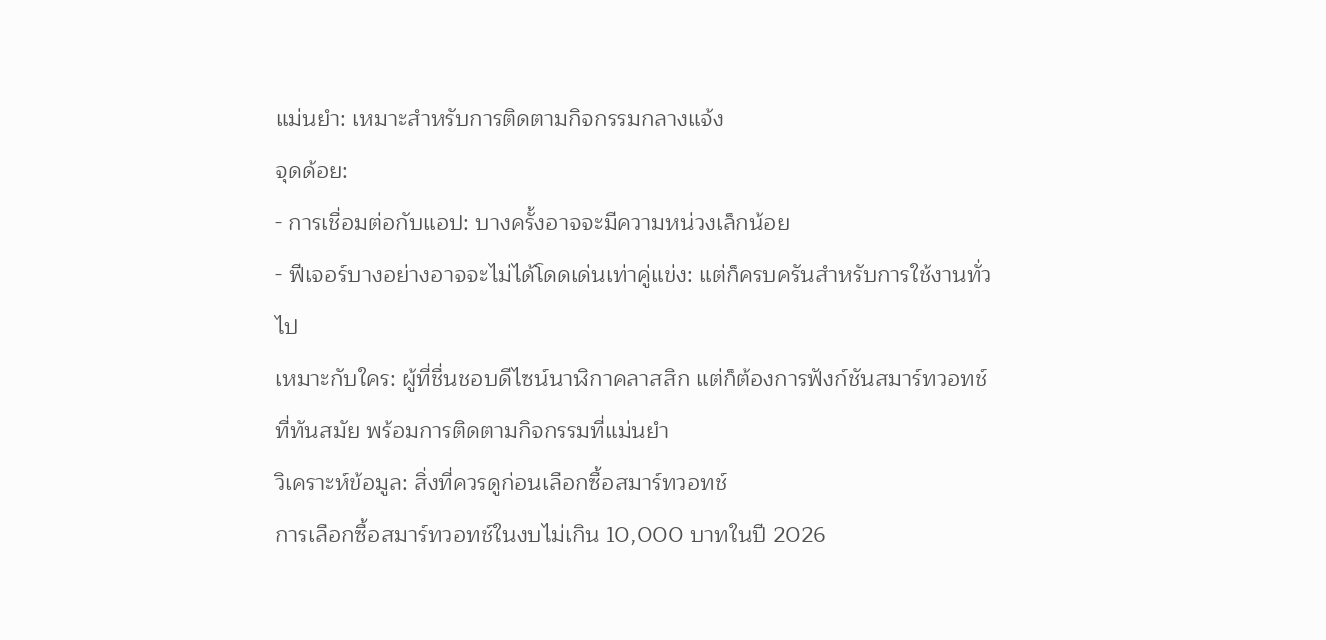แม่นยำ: เหมาะสำหรับการติดตามกิจกรรมกลางแจ้ง
จุดด้อย:
- การเชื่อมต่อกับแอป: บางครั้งอาจจะมีความหน่วงเล็กน้อย
- ฟีเจอร์บางอย่างอาจจะไม่ได้โดดเด่นเท่าคู่แข่ง: แต่ก็ครบครันสำหรับการใช้งานทั่วไป
เหมาะกับใคร: ผู้ที่ชื่นชอบดีไซน์นาฬิกาคลาสสิก แต่ก็ต้องการฟังก์ชันสมาร์ทวอทช์ที่ทันสมัย พร้อมการติดตามกิจกรรมที่แม่นยำ
วิเคราะห์ข้อมูล: สิ่งที่ควรดูก่อนเลือกซื้อสมาร์ทวอทช์
การเลือกซื้อสมาร์ทวอทช์ในงบไม่เกิน 10,000 บาทในปี 2026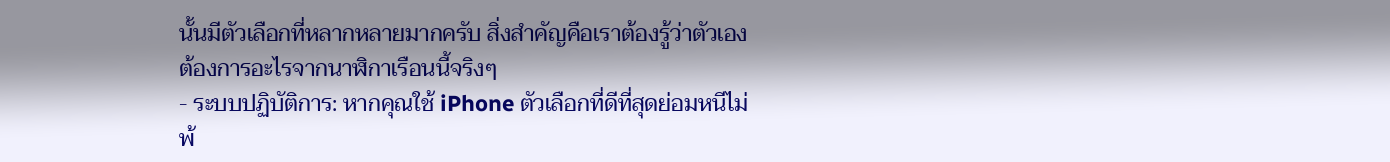นั้นมีตัวเลือกที่หลากหลายมากครับ สิ่งสำคัญคือเราต้องรู้ว่าตัวเองต้องการอะไรจากนาฬิกาเรือนนี้จริงๆ
- ระบบปฏิบัติการ: หากคุณใช้ iPhone ตัวเลือกที่ดีที่สุดย่อมหนีไม่พ้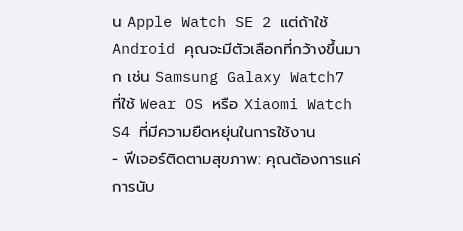น Apple Watch SE 2 แต่ถ้าใช้ Android คุณจะมีตัวเลือกที่กว้างขึ้นมาก เช่น Samsung Galaxy Watch7 ที่ใช้ Wear OS หรือ Xiaomi Watch S4 ที่มีความยืดหยุ่นในการใช้งาน
- ฟีเจอร์ติดตามสุขภาพ: คุณต้องการแค่การนับ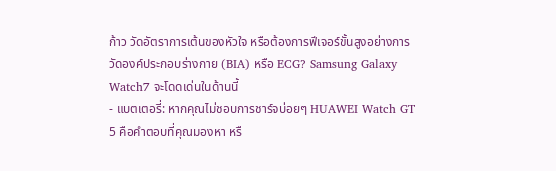ก้าว วัดอัตราการเต้นของหัวใจ หรือต้องการฟีเจอร์ขั้นสูงอย่างการวัดองค์ประกอบร่างกาย (BIA) หรือ ECG? Samsung Galaxy Watch7 จะโดดเด่นในด้านนี้
- แบตเตอรี่: หากคุณไม่ชอบการชาร์จบ่อยๆ HUAWEI Watch GT 5 คือคำตอบที่คุณมองหา หรื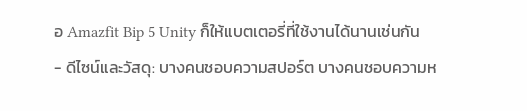อ Amazfit Bip 5 Unity ก็ให้แบตเตอรี่ที่ใช้งานได้นานเช่นกัน
- ดีไซน์และวัสดุ: บางคนชอบความสปอร์ต บางคนชอบความห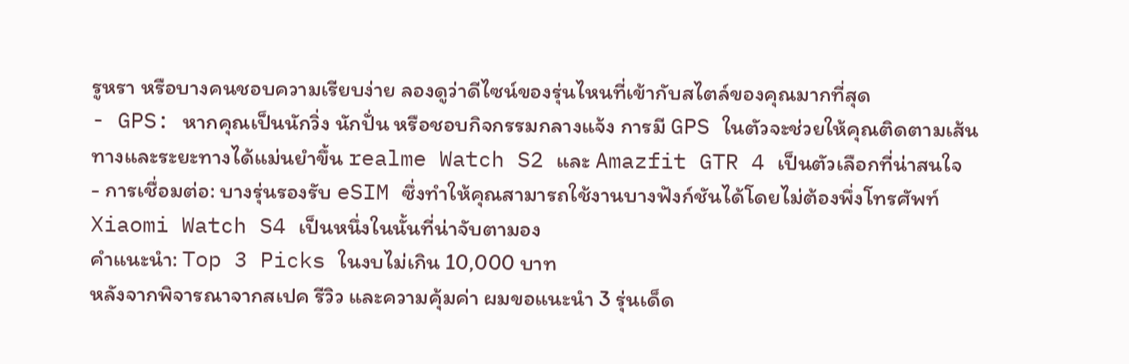รูหรา หรือบางคนชอบความเรียบง่าย ลองดูว่าดีไซน์ของรุ่นไหนที่เข้ากับสไตล์ของคุณมากที่สุด
- GPS: หากคุณเป็นนักวิ่ง นักปั่น หรือชอบกิจกรรมกลางแจ้ง การมี GPS ในตัวจะช่วยให้คุณติดตามเส้นทางและระยะทางได้แม่นยำขึ้น realme Watch S2 และ Amazfit GTR 4 เป็นตัวเลือกที่น่าสนใจ
- การเชื่อมต่อ: บางรุ่นรองรับ eSIM ซึ่งทำให้คุณสามารถใช้งานบางฟังก์ชันได้โดยไม่ต้องพึ่งโทรศัพท์ Xiaomi Watch S4 เป็นหนึ่งในนั้นที่น่าจับตามอง
คำแนะนำ: Top 3 Picks ในงบไม่เกิน 10,000 บาท
หลังจากพิจารณาจากสเปค รีวิว และความคุ้มค่า ผมขอแนะนำ 3 รุ่นเด็ด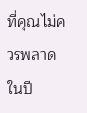ที่คุณไม่ควรพลาดในปี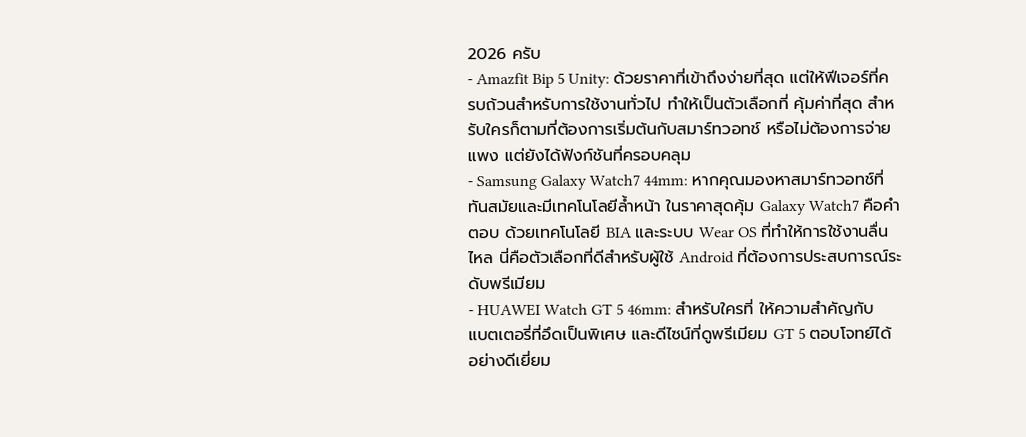2026 ครับ
- Amazfit Bip 5 Unity: ด้วยราคาที่เข้าถึงง่ายที่สุด แต่ให้ฟีเจอร์ที่ครบถ้วนสำหรับการใช้งานทั่วไป ทำให้เป็นตัวเลือกที่ คุ้มค่าที่สุด สำหรับใครก็ตามที่ต้องการเริ่มต้นกับสมาร์ทวอทช์ หรือไม่ต้องการจ่ายแพง แต่ยังได้ฟังก์ชันที่ครอบคลุม
- Samsung Galaxy Watch7 44mm: หากคุณมองหาสมาร์ทวอทช์ที่ ทันสมัยและมีเทคโนโลยีล้ำหน้า ในราคาสุดคุ้ม Galaxy Watch7 คือคำตอบ ด้วยเทคโนโลยี BIA และระบบ Wear OS ที่ทำให้การใช้งานลื่นไหล นี่คือตัวเลือกที่ดีสำหรับผู้ใช้ Android ที่ต้องการประสบการณ์ระดับพรีเมียม
- HUAWEI Watch GT 5 46mm: สำหรับใครที่ ให้ความสำคัญกับแบตเตอรี่ที่อึดเป็นพิเศษ และดีไซน์ที่ดูพรีเมียม GT 5 ตอบโจทย์ได้อย่างดีเยี่ยม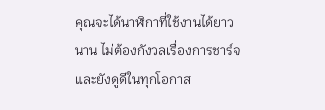คุณจะได้นาฬิกาที่ใช้งานได้ยาวนาน ไม่ต้องกังวลเรื่องการชาร์จ และยังดูดีในทุกโอกาส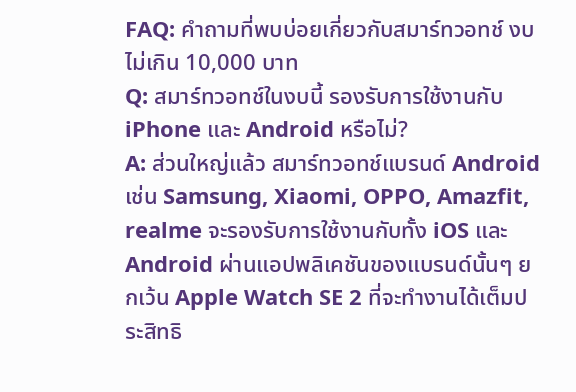FAQ: คำถามที่พบบ่อยเกี่ยวกับสมาร์ทวอทช์ งบไม่เกิน 10,000 บาท
Q: สมาร์ทวอทช์ในงบนี้ รองรับการใช้งานกับ iPhone และ Android หรือไม่?
A: ส่วนใหญ่แล้ว สมาร์ทวอทช์แบรนด์ Android เช่น Samsung, Xiaomi, OPPO, Amazfit, realme จะรองรับการใช้งานกับทั้ง iOS และ Android ผ่านแอปพลิเคชันของแบรนด์นั้นๆ ยกเว้น Apple Watch SE 2 ที่จะทำงานได้เต็มประสิทธิ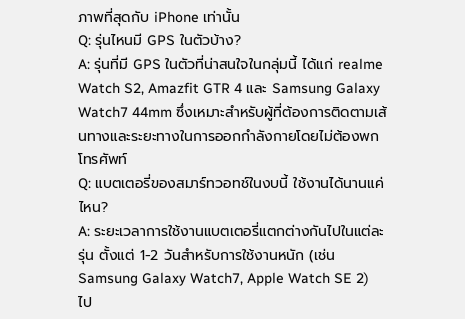ภาพที่สุดกับ iPhone เท่านั้น
Q: รุ่นไหนมี GPS ในตัวบ้าง?
A: รุ่นที่มี GPS ในตัวที่น่าสนใจในกลุ่มนี้ ได้แก่ realme Watch S2, Amazfit GTR 4 และ Samsung Galaxy Watch7 44mm ซึ่งเหมาะสำหรับผู้ที่ต้องการติดตามเส้นทางและระยะทางในการออกกำลังกายโดยไม่ต้องพกโทรศัพท์
Q: แบตเตอรี่ของสมาร์ทวอทช์ในงบนี้ ใช้งานได้นานแค่ไหน?
A: ระยะเวลาการใช้งานแบตเตอรี่แตกต่างกันไปในแต่ละรุ่น ตั้งแต่ 1-2 วันสำหรับการใช้งานหนัก (เช่น Samsung Galaxy Watch7, Apple Watch SE 2) ไป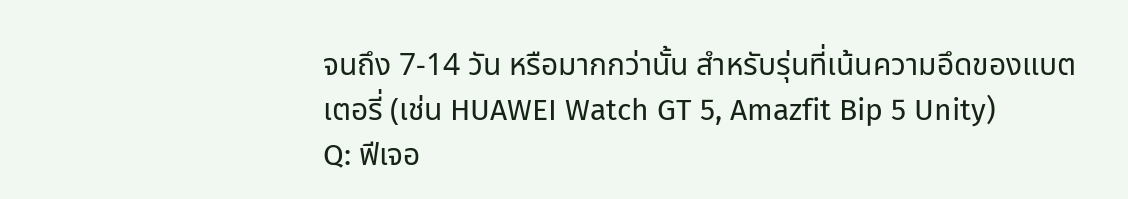จนถึง 7-14 วัน หรือมากกว่านั้น สำหรับรุ่นที่เน้นความอึดของแบตเตอรี่ (เช่น HUAWEI Watch GT 5, Amazfit Bip 5 Unity)
Q: ฟีเจอ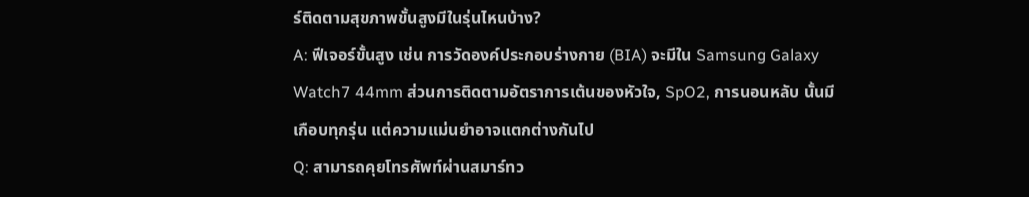ร์ติดตามสุขภาพขั้นสูงมีในรุ่นไหนบ้าง?
A: ฟีเจอร์ขั้นสูง เช่น การวัดองค์ประกอบร่างกาย (BIA) จะมีใน Samsung Galaxy Watch7 44mm ส่วนการติดตามอัตราการเต้นของหัวใจ, SpO2, การนอนหลับ นั้นมีเกือบทุกรุ่น แต่ความแม่นยำอาจแตกต่างกันไป
Q: สามารถคุยโทรศัพท์ผ่านสมาร์ทว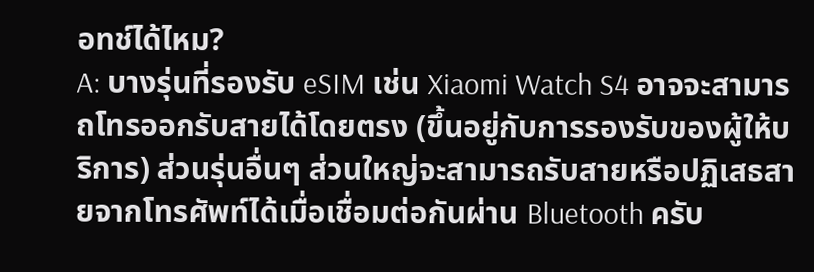อทช์ได้ไหม?
A: บางรุ่นที่รองรับ eSIM เช่น Xiaomi Watch S4 อาจจะสามารถโทรออกรับสายได้โดยตรง (ขึ้นอยู่กับการรองรับของผู้ให้บริการ) ส่วนรุ่นอื่นๆ ส่วนใหญ่จะสามารถรับสายหรือปฏิเสธสายจากโทรศัพท์ได้เมื่อเชื่อมต่อกันผ่าน Bluetooth ครับ